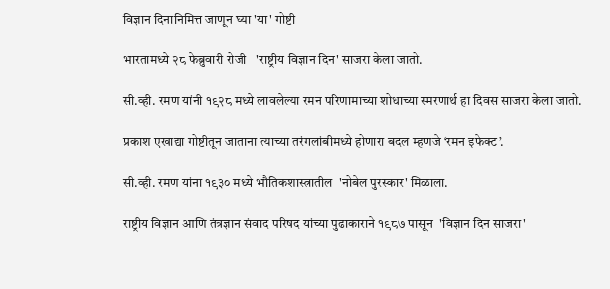विज्ञान दिनानिमित्त जाणून घ्या 'या' गोष्टी

भारतामध्ये २८ फेब्रुवारी रोजी   'राष्ट्रीय विज्ञान दिन' साजरा केला जातो.

सी.व्ही. रमण यांनी १९२८ मध्ये लावलेल्या रमन परिणामाच्या शोधाच्या स्मरणार्थ हा दिवस साजरा केला जातो.

प्रकाश एखाद्या गोष्टीतून जाताना त्याच्या तरंगलांबीमध्ये होणारा बदल म्हणजे ‘रमन इफेक्ट’.

सी.व्ही. रमण यांना १९३० मध्ये भौतिकशास्त्रातील  'नोबेल पुरस्कार' मिळाला.

राष्ट्रीय विज्ञान आणि तंत्रज्ञान संवाद परिषद यांच्या पुढाकाराने १९८७ पासून  'विज्ञान दिन साजरा'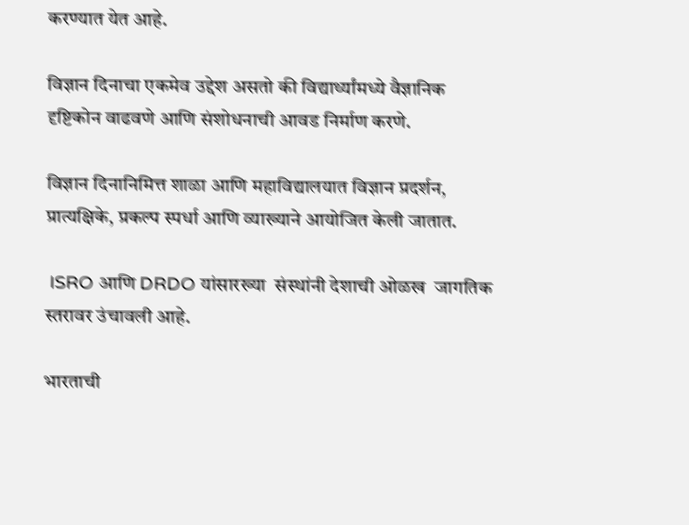करण्यात येत आहे.

विज्ञान दिनाचा एकमेव उद्देश असतो की विद्यार्थ्यांमध्ये वैज्ञानिक दृष्टिकोन वाढवणे आणि संशोधनाची आवड निर्माण करणे.

विज्ञान दिनानिमित्त शाळा आणि महाविद्यालयात विज्ञान प्रदर्शन, प्रात्यक्षिके, प्रकल्प स्पर्धा आणि व्याख्याने आयोजित केली जातात.

 ISRO आणि DRDO यांसारख्या  संस्थांनी देशाची ओळख  जागतिक स्तरावर उंचावली आहे.

भारताची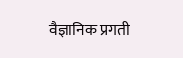वैज्ञानिक प्रगती